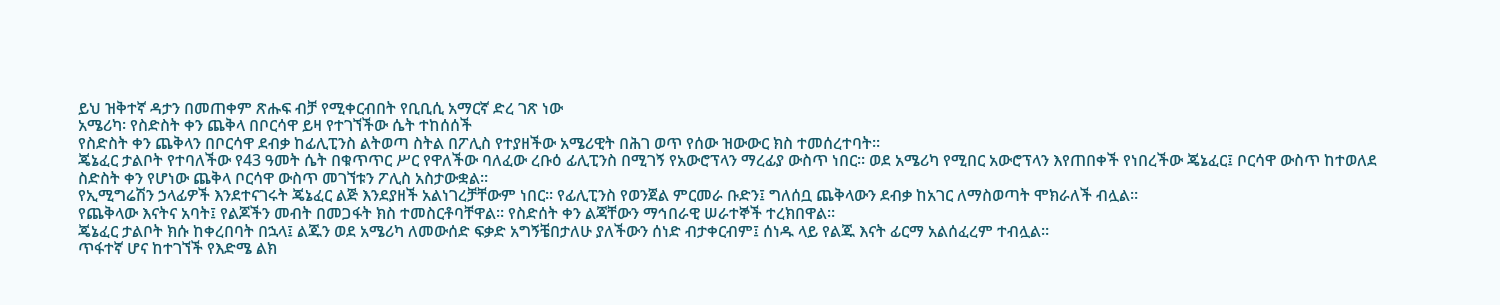ይህ ዝቅተኛ ዳታን በመጠቀም ጽሑፍ ብቻ የሚቀርብበት የቢቢሲ አማርኛ ድረ ገጽ ነው
አሜሪካ፡ የስድስት ቀን ጨቅላ በቦርሳዋ ይዛ የተገኘችው ሴት ተከሰሰች
የስድስት ቀን ጨቅላን በቦርሳዋ ደብቃ ከፊሊፒንስ ልትወጣ ስትል በፖሊስ የተያዘችው አሜሪዊት በሕገ ወጥ የሰው ዝውውር ክስ ተመሰረተባት።
ጄኔፈር ታልቦት የተባለችው የ43 ዓመት ሴት በቁጥጥር ሥር የዋለችው ባለፈው ረቡዕ ፊሊፒንስ በሚገኝ የአውሮፕላን ማረፊያ ውስጥ ነበር። ወደ አሜሪካ የሚበር አውሮፕላን እየጠበቀች የነበረችው ጄኔፈር፤ ቦርሳዋ ውስጥ ከተወለደ ስድስት ቀን የሆነው ጨቅላ ቦርሳዋ ውስጥ መገኘቱን ፖሊስ አስታውቋል።
የኢሚግሬሽን ኃላፊዎች እንደተናገሩት ጄኔፈር ልጅ እንደያዘች አልነገረቻቸውም ነበር። የፊሊፒንስ የወንጀል ምርመራ ቡድን፤ ግለሰቧ ጨቅላውን ደብቃ ከአገር ለማስወጣት ሞክራለች ብሏል።
የጨቅላው እናትና አባት፤ የልጆችን መብት በመጋፋት ክስ ተመስርቶባቸዋል። የስድሰት ቀን ልጃቸውን ማኅበራዊ ሠራተኞች ተረክበዋል።
ጄኔፈር ታልቦት ክሱ ከቀረበባት በኋላ፤ ልጁን ወደ አሜሪካ ለመውሰድ ፍቃድ አግኝቼበታለሁ ያለችውን ሰነድ ብታቀርብም፤ ሰነዱ ላይ የልጁ እናት ፊርማ አልሰፈረም ተብሏል።
ጥፋተኛ ሆና ከተገኘች የእድሜ ልክ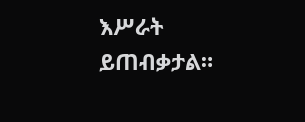እሥራት ይጠብቃታል።